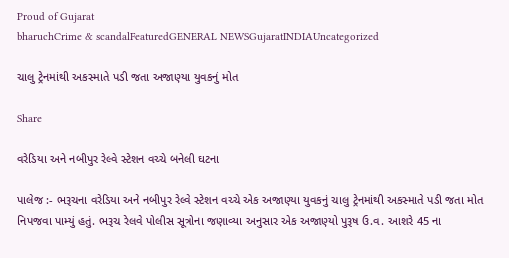Proud of Gujarat
bharuchCrime & scandalFeaturedGENERAL NEWSGujaratINDIAUncategorized

ચાલુ ટ્રેનમાંથી અકસ્માતે પડી જતા અજાણ્યા યુવકનું મોત

Share

વરેડિયા અને નબીપુર રેલ્વે સ્ટેશન વચ્ચે બનેલી ઘટના

પાલેજ :- ભરૂચના વરેડિયા અને નબીપુર રેલ્વે સ્ટેશન વચ્ચે એક અજાણ્યા યુવકનું ચાલુ ટ્રેનમાંથી અકસ્માતે પડી જતા મોત નિપજવા પામ્યું હતું. ભરૂચ રેલવે પોલીસ સૂત્રોના જણાવ્યા અનુસાર એક અજાણ્યો પુરૂષ ઉ.વ. આશરે 45 ના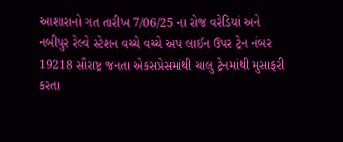આશારાનો ગત તારીખ 7/06/25 ના રોજ વરેડિયાં અને નબીપુર રેલ્વે સ્ટેશન વચ્ચે વચ્ચે અપ લાઈન ઉપર ટ્રેન નંબર 19218 સૌરાષ્ટ્ર જનતા એકસપ્રેસમાંથી ચાલુ ટ્રેનમાંથી મુસાફરી કરતા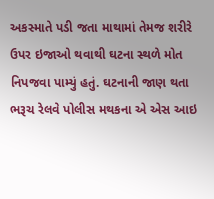અકસ્માતે પડી જતા માથામાં તેમજ શરીરે ઉપર ઇજાઓ થવાથી ઘટના સ્થળે મોત નિપજવા પામ્યું હતું. ઘટનાની જાણ થતા ભરૂચ રેલવે પોલીસ મથકના એ એસ આઇ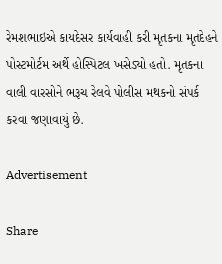રેમશભાઇએ કાયદેસર કાર્યવાહી કરી મૃતકના મૃતદેહને પોસ્ટમોર્ટમ અર્થે હોસ્પિટલ ખસેડ્યો હતો. મૃતકના વાલી વારસોને ભરૂચ રેલવે પોલીસ મથકનો સંપર્ક કરવા જણાવાયું છે.

Advertisement

Share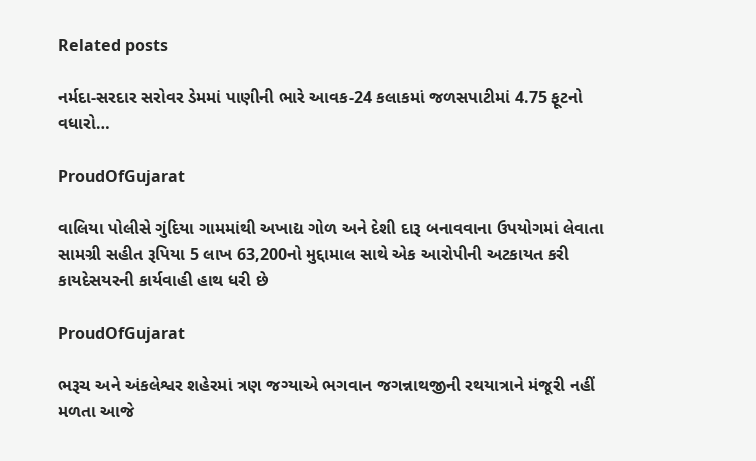Related posts

નર્મદા-સરદાર સરોવર ડેમમાં પાણીની ભારે આવક-24 કલાકમાં જળસપાટીમાં 4.75 ફૂટનો વધારો…

ProudOfGujarat

વાલિયા પોલીસે ગુંદિયા ગામમાંથી અખાદ્ય ગોળ અને દેશી દારૂ બનાવવાના ઉપયોગમાં લેવાતા સામગ્રી સહીત રૂપિયા 5 લાખ 63,200નો મુદ્દામાલ સાથે એક આરોપીની અટકાયત કરી કાયદેસયરની કાર્યવાહી હાથ ધરી છે

ProudOfGujarat

ભરૂચ અને અંકલેશ્વર શહેરમાં ત્રણ જગ્યાએ ભગવાન જગન્નાથજીની રથયાત્રાને મંજૂરી નહીં મળતા આજે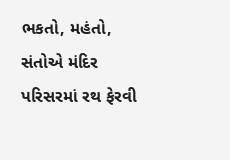ભકતો, મહંતો, સંતોએ મંદિર પરિસરમાં રથ ફેરવી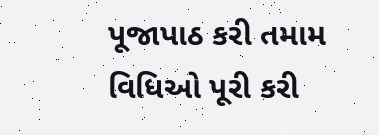પૂજાપાઠ કરી તમામ વિધિઓ પૂરી કરી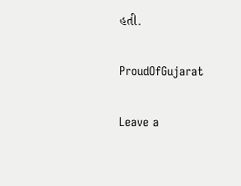હતી.

ProudOfGujarat

Leave a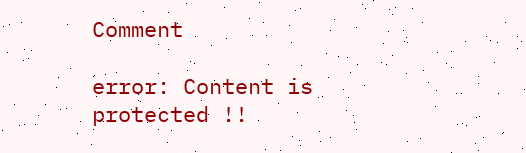Comment

error: Content is protected !!